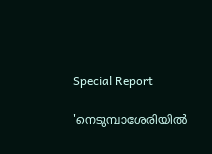Special Report

'നെടുമ്പാശേരിയില്‍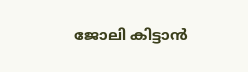ജോലി കിട്ടാന്‍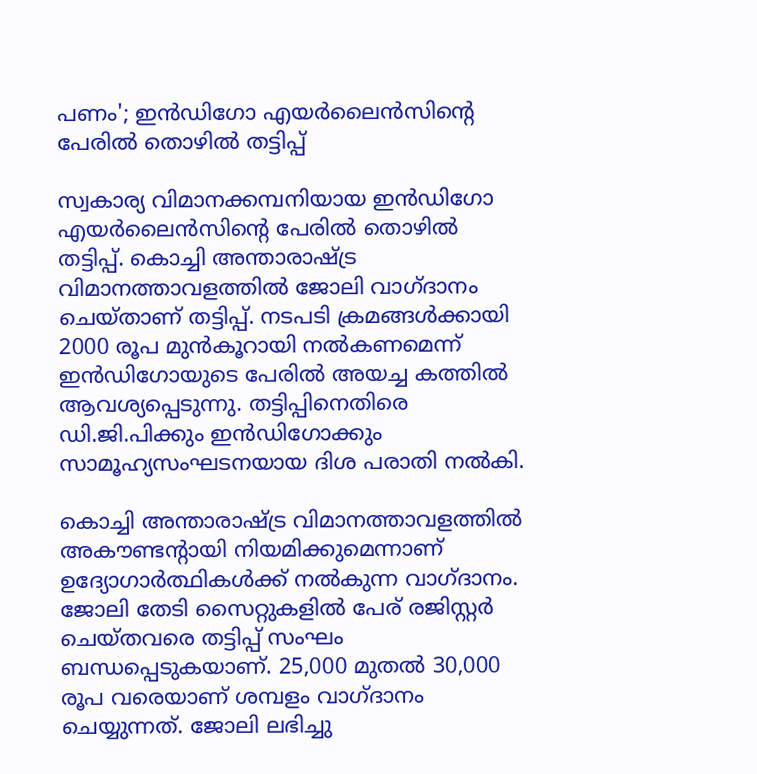പണം'; ഇന്‍ഡിഗോ എയര്‍ലൈന്‍സിന്റെ പേരില്‍ തൊഴില്‍ തട്ടിപ്പ്

സ്വകാര്യ വിമാനക്കമ്പനിയായ ഇന്‍ഡിഗോ എയര്‍ലൈന്‍സിന്റെ പേരില്‍ തൊഴില്‍ തട്ടിപ്പ്. കൊച്ചി അന്താരാഷ്ട്ര വിമാനത്താവളത്തില്‍ ജോലി വാഗ്ദാനം ചെയ്താണ് തട്ടിപ്പ്. നടപടി ക്രമങ്ങള്‍ക്കായി 2000 രൂപ മുന്‍കൂറായി നല്‍കണമെന്ന് ഇന്‍ഡിഗോയുടെ പേരില്‍ അയച്ച കത്തില്‍ ആവശ്യപ്പെടുന്നു. തട്ടിപ്പിനെതിരെ ഡി.ജി.പിക്കും ഇന്‍ഡിഗോക്കും സാമൂഹ്യസംഘടനയായ ദിശ പരാതി നല്‍കി.

കൊച്ചി അന്താരാഷ്ട്ര വിമാനത്താവളത്തില്‍ അകൗണ്ടന്റായി നിയമിക്കുമെന്നാണ് ഉദ്യോഗാര്‍ത്ഥികള്‍ക്ക് നല്‍കുന്ന വാഗ്ദാനം. ജോലി തേടി സൈറ്റുകളില്‍ പേര് രജിസ്റ്റര്‍ ചെയ്തവരെ തട്ടിപ്പ് സംഘം ബന്ധപ്പെടുകയാണ്. 25,000 മുതല്‍ 30,000 രൂപ വരെയാണ് ശമ്പളം വാഗ്ദാനം ചെയ്യുന്നത്. ജോലി ലഭിച്ചു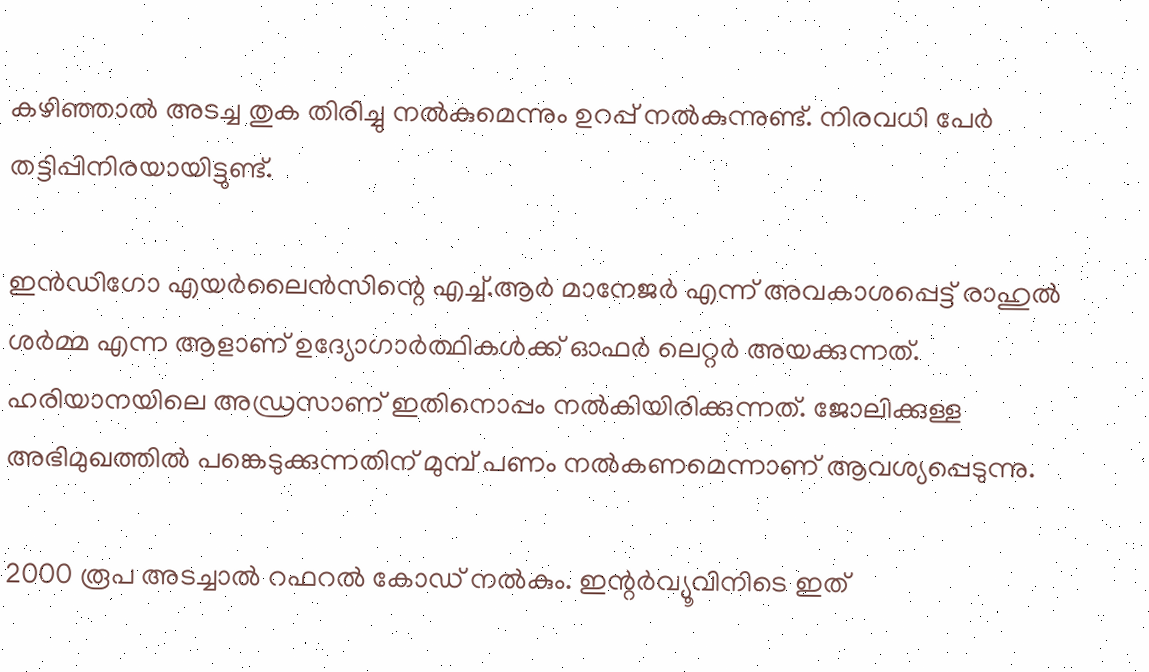കഴിഞ്ഞാല്‍ അടച്ച തുക തിരിച്ചു നല്‍കുമെന്നും ഉറപ്പ് നല്‍കുന്നുണ്ട്. നിരവധി പേര്‍ തട്ടിപ്പിനിരയായിട്ടുണ്ട്.

ഇന്‍ഡിഗോ എയര്‍ലൈന്‍സിന്റെ എച്ച്.ആര്‍ മാനേജര്‍ എന്ന് അവകാശപ്പെട്ട് രാഹുല്‍ ശര്‍മ്മ എന്ന ആളാണ് ഉദ്യോഗാര്‍ത്ഥികള്‍ക്ക് ഓഫര്‍ ലെറ്റര്‍ അയക്കുന്നത്. ഹരിയാനയിലെ അഡ്രസാണ് ഇതിനൊപ്പം നല്‍കിയിരിക്കുന്നത്. ജോലിക്കുള്ള അഭിമുഖത്തില്‍ പങ്കെടുക്കുന്നതിന് മുമ്പ് പണം നല്‍കണമെന്നാണ് ആവശ്യപ്പെടുന്നു.

2000 രൂപ അടച്ചാല്‍ റഫറല്‍ കോഡ് നല്‍കും. ഇന്റര്‍വ്യൂവിനിടെ ഇത്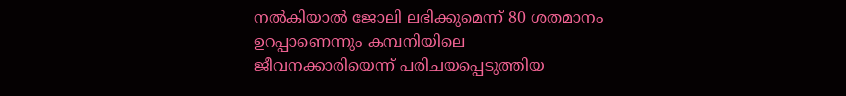നല്‍കിയാല്‍ ജോലി ലഭിക്കുമെന്ന് 80 ശതമാനം ഉറപ്പാണെന്നും കമ്പനിയിലെ ജീവനക്കാരിയെന്ന് പരിചയപ്പെടുത്തിയ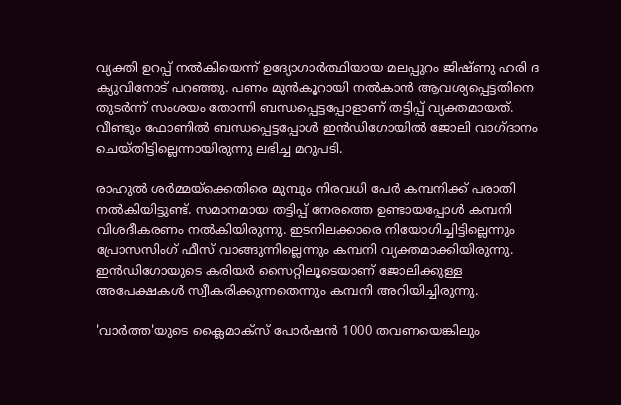വ്യക്തി ഉറപ്പ് നല്‍കിയെന്ന് ഉദ്യോഗാര്‍ത്ഥിയായ മലപ്പുറം ജിഷ്ണു ഹരി ദ ക്യുവിനോട് പറഞ്ഞു. പണം മുന്‍കൂറായി നല്‍കാന്‍ ആവശ്യപ്പെട്ടതിനെ തുടര്‍ന്ന് സംശയം തോന്നി ബന്ധപ്പെട്ടപ്പോളാണ് തട്ടിപ്പ് വ്യക്തമായത്. വീണ്ടും ഫോണില്‍ ബന്ധപ്പെട്ടപ്പോള്‍ ഇന്‍ഡിഗോയില്‍ ജോലി വാഗ്ദാനം ചെയ്തിട്ടില്ലെന്നായിരുന്നു ലഭിച്ച മറുപടി.

രാഹുല്‍ ശര്‍മ്മയ്‌ക്കെതിരെ മുമ്പും നിരവധി പേര്‍ കമ്പനിക്ക് പരാതി നല്‍കിയിട്ടുണ്ട്. സമാനമായ തട്ടിപ്പ് നേരത്തെ ഉണ്ടായപ്പോള്‍ കമ്പനി വിശദീകരണം നല്‍കിയിരുന്നു. ഇടനിലക്കാരെ നിയോഗിച്ചിട്ടില്ലെന്നും പ്രോസസിംഗ് ഫീസ് വാങ്ങുന്നില്ലെന്നും കമ്പനി വ്യക്തമാക്കിയിരുന്നു. ഇന്‍ഡിഗോയുടെ കരിയര്‍ സൈറ്റിലൂടെയാണ് ജോലിക്കുള്ള അപേക്ഷകള്‍ സ്വീകരിക്കുന്നതെന്നും കമ്പനി അറിയിച്ചിരുന്നു.

'വാർത്ത'യുടെ ക്ലൈമാക്സ് പോർഷൻ 1000 തവണയെങ്കിലും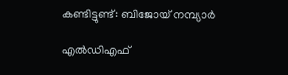കണ്ടിട്ടുണ്ട്: ബിജോയ് നമ്പ്യാർ

എല്‍ഡിഎഫ്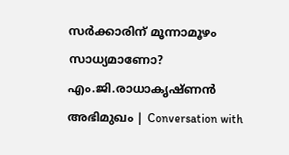സര്‍ക്കാരിന് മൂന്നാമൂഴം സാധ്യമാണോ? എം.ജി.രാധാകൃഷ്ണന്‍ അഭിമുഖം | Conversation with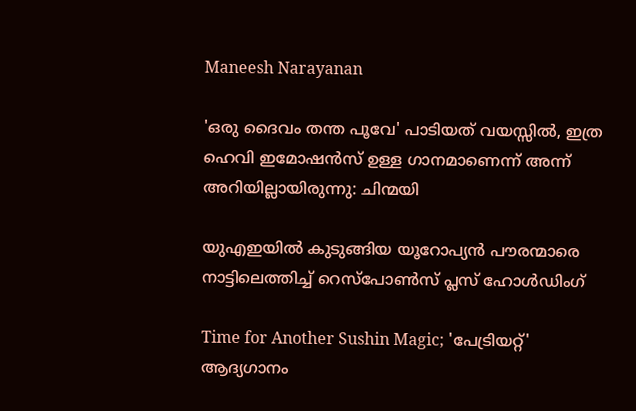Maneesh Narayanan

'ഒരു ദൈവം തന്ത പൂവേ' പാടിയത് വയസ്സിൽ, ഇത്ര ഹെവി ഇമോഷൻസ് ഉള്ള ഗാനമാണെന്ന് അന്ന് അറിയില്ലായിരുന്നു: ചിന്മയി

യുഎഇയിൽ കുടുങ്ങിയ യൂറോപ്യൻ പൗരന്മാരെ നാട്ടിലെത്തിച്ച് റെസ്പോൺസ് പ്ലസ് ഹോൾഡിംഗ്

Time for Another Sushin Magic; 'പേട്രിയറ്റ്' ആദ്യഗാനം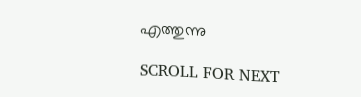എത്തുന്നു

SCROLL FOR NEXT